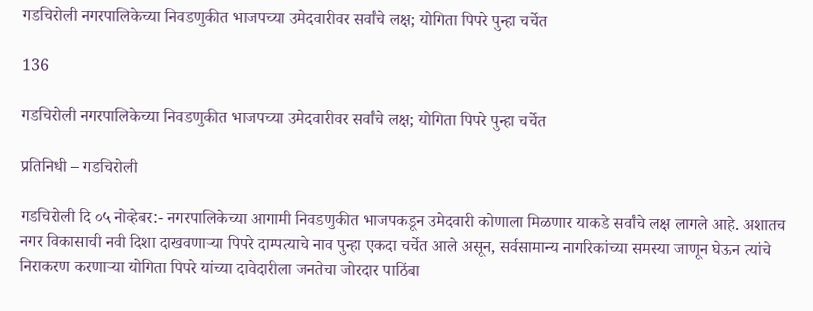गडचिरोली नगरपालिकेच्या निवडणुकीत भाजपच्या उमेदवारीवर सर्वांचे लक्ष; योगिता पिपरे पुन्हा चर्चेत

136

गडचिरोली नगरपालिकेच्या निवडणुकीत भाजपच्या उमेदवारीवर सर्वांचे लक्ष; योगिता पिपरे पुन्हा चर्चेत

प्रतिनिधी – गडचिरोली

गडचिरोली दि ०५ नोव्हेबर:- नगरपालिकेच्या आगामी निवडणुकीत भाजपकडून उमेदवारी कोणाला मिळणार याकडे सर्वांचे लक्ष लागले आहे. अशातच नगर विकासाची नवी दिशा दाखवणाऱ्या पिपरे दाम्पत्याचे नाव पुन्हा एकदा चर्चेत आले असून, सर्वसामान्य नागरिकांच्या समस्या जाणून घेऊन त्यांचे निराकरण करणाऱ्या योगिता पिपरे यांच्या दावेदारीला जनतेचा जोरदार पाठिंबा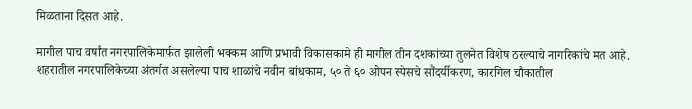मिळताना दिसत आहे.

मागील पाच वर्षांत नगरपालिकेमार्फत झालेली भक्कम आणि प्रभावी विकासकामे ही मागील तीन दशकांच्या तुलनेत विशेष ठरल्याचे नागरिकांचे मत आहे. शहरातील नगरपालिकेच्या अंतर्गत असलेल्या पाच शाळांचे नवीन बांधकाम, ५० ते ६० ओपन स्पेसचे सौंदर्यीकरण, कारगिल चौकातील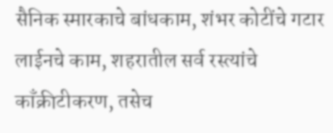सैनिक स्मारकाचे बांधकाम, शंभर कोटींचे गटार लाईनचे काम, शहरातील सर्व रस्त्यांचे काँक्रीटीकरण, तसेच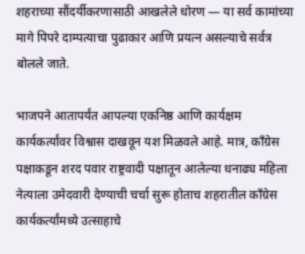शहराच्या सौंदर्यीकरणासाठी आखलेले धोरण — या सर्व कामांच्या मागे पिपरे दाम्पत्याचा पुढाकार आणि प्रयत्न असल्याचे सर्वत्र बोलले जाते.

भाजपने आतापर्यंत आपल्या एकनिष्ठ आणि कार्यक्षम कार्यकर्त्यांवर विश्वास दाखवून यश मिळवले आहे. मात्र, काँग्रेस पक्षाकडून शरद पवार राष्ट्रवादी पक्षातून आलेल्या धनाढ्य महिला नेत्याला उमेदवारी देण्याची चर्चा सुरू होताच शहरातील काँग्रेस कार्यकर्त्यांमध्ये उत्साहाचे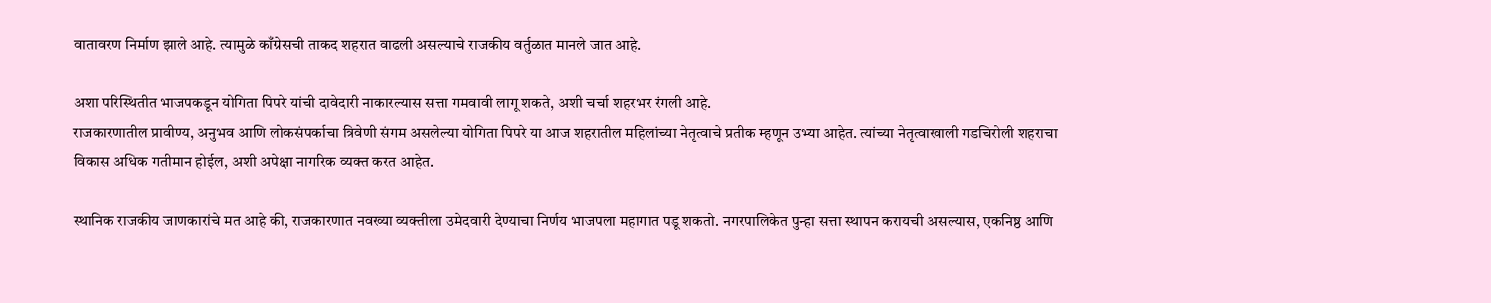वातावरण निर्माण झाले आहे. त्यामुळे काँग्रेसची ताकद शहरात वाढली असल्याचे राजकीय वर्तुळात मानले जात आहे.

अशा परिस्थितीत भाजपकडून योगिता पिपरे यांची दावेदारी नाकारल्यास सत्ता गमवावी लागू शकते, अशी चर्चा शहरभर रंगली आहे.
राजकारणातील प्रावीण्य, अनुभव आणि लोकसंपर्काचा त्रिवेणी संगम असलेल्या योगिता पिपरे या आज शहरातील महिलांच्या नेतृत्वाचे प्रतीक म्हणून उभ्या आहेत. त्यांच्या नेतृत्वाखाली गडचिरोली शहराचा विकास अधिक गतीमान होईल, अशी अपेक्षा नागरिक व्यक्त करत आहेत.

स्थानिक राजकीय जाणकारांचे मत आहे की, राजकारणात नवख्या व्यक्तीला उमेदवारी देण्याचा निर्णय भाजपला महागात पडू शकतो. नगरपालिकेत पुन्हा सत्ता स्थापन करायची असल्यास, एकनिष्ठ आणि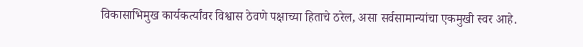विकासाभिमुख कार्यकर्त्यांवर विश्वास ठेवणे पक्षाच्या हिताचे ठरेल, असा सर्वसामान्यांचा एकमुखी स्वर आहे.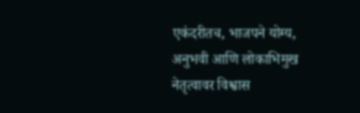एकंदरीतच, भाजपने योग्य, अनुभवी आणि लोकाभिमुख नेतृत्वावर विश्वास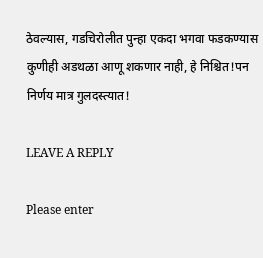ठेवल्यास, गडचिरोलीत पुन्हा एकदा भगवा फडकण्यास कुणीही अडथळा आणू शकणार नाही, हे निश्चित!पन निर्णय मात्र गुलदस्त्यात!

LEAVE A REPLY

Please enter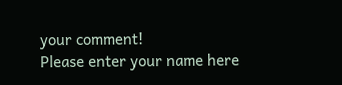your comment!
Please enter your name here